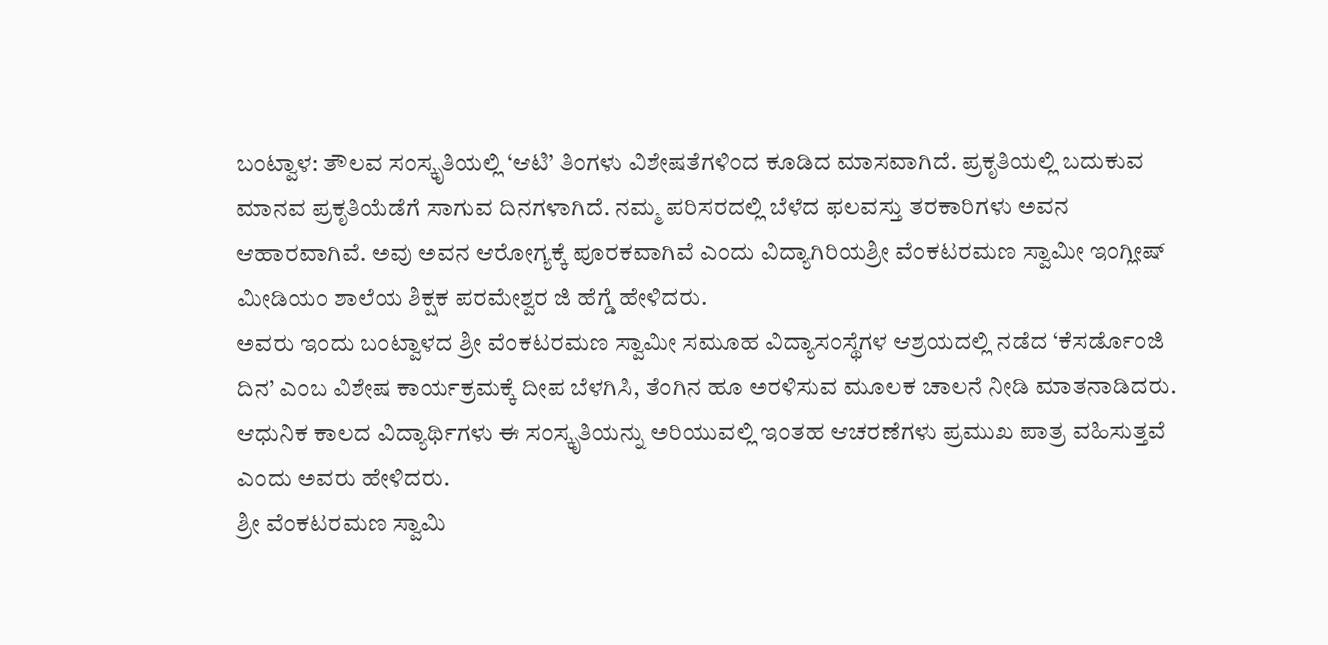ಬಂಟ್ವಾಳ: ತೌಲವ ಸಂಸ್ಕೃತಿಯಲ್ಲಿ ‘ಆಟಿ’ ತಿಂಗಳು ವಿಶೇಷತೆಗಳಿಂದ ಕೂಡಿದ ಮಾಸವಾಗಿದೆ. ಪ್ರಕೃತಿಯಲ್ಲಿ ಬದುಕುವ ಮಾನವ ಪ್ರಕೃತಿಯೆಡೆಗೆ ಸಾಗುವ ದಿನಗಳಾಗಿದೆ. ನಮ್ಮ ಪರಿಸರದಲ್ಲಿ ಬೆಳೆದ ಫಲವಸ್ತು ತರಕಾರಿಗಳು ಅವನ ಆಹಾರವಾಗಿವೆ. ಅವು ಅವನ ಆರೋಗ್ಯಕ್ಕೆ ಪೂರಕವಾಗಿವೆ ಎಂದು ವಿದ್ಯಾಗಿರಿಯಶ್ರೀ ವೆಂಕಟರಮಣ ಸ್ವಾಮೀ ಇಂಗ್ಲೀಷ್ ಮೀಡಿಯಂ ಶಾಲೆಯ ಶಿಕ್ಷಕ ಪರಮೇಶ್ವರ ಜಿ ಹೆಗ್ಡೆ ಹೇಳಿದರು.
ಅವರು ಇಂದು ಬಂಟ್ವಾಳದ ಶ್ರೀ ವೆಂಕಟರಮಣ ಸ್ವಾಮೀ ಸಮೂಹ ವಿದ್ಯಾಸಂಸ್ಥೆಗಳ ಆಶ್ರಯದಲ್ಲಿ ನಡೆದ ‘ಕೆಸರ್ಡೊಂಜಿ ದಿನ’ ಎಂಬ ವಿಶೇಷ ಕಾರ್ಯಕ್ರಮಕ್ಕೆ ದೀಪ ಬೆಳಗಿಸಿ, ತೆಂಗಿನ ಹೂ ಅರಳಿಸುವ ಮೂಲಕ ಚಾಲನೆ ನೀಡಿ ಮಾತನಾಡಿದರು. ಆಧುನಿಕ ಕಾಲದ ವಿದ್ಯಾರ್ಥಿಗಳು ಈ ಸಂಸ್ಕೃತಿಯನ್ನು ಅರಿಯುವಲ್ಲಿ ಇಂತಹ ಆಚರಣೆಗಳು ಪ್ರಮುಖ ಪಾತ್ರ ವಹಿಸುತ್ತವೆ ಎಂದು ಅವರು ಹೇಳಿದರು.
ಶ್ರೀ ವೆಂಕಟರಮಣ ಸ್ವಾಮಿ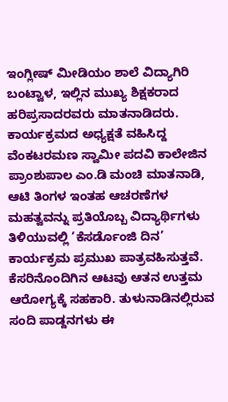ಇಂಗ್ಲೀಷ್ ಮೀಡಿಯಂ ಶಾಲೆ ವಿದ್ಯಾಗಿರಿ ಬಂಟ್ವಾಳ, ಇಲ್ಲಿನ ಮುಖ್ಯ ಶಿಕ್ಷಕರಾದ ಹರಿಪ್ರಸಾದರವರು ಮಾತನಾಡಿದರು.
ಕಾರ್ಯಕ್ರಮದ ಅಧ್ಯಕ್ಷತೆ ವಹಿಸಿದ್ದ ವೆಂಕಟರಮಣ ಸ್ವಾಮೀ ಪದವಿ ಕಾಲೇಜಿನ ಪ್ರಾಂಶುಪಾಲ ಎಂ.ಡಿ ಮಂಚಿ ಮಾತನಾಡಿ, ಆಟಿ ತಿಂಗಳ ಇಂತಹ ಆಚರಣೆಗಳ ಮಹತ್ವವನ್ನು ಪ್ರತಿಯೊಬ್ಬ ವಿದ್ಯಾರ್ಥಿಗಳು ತಿಳಿಯುವಲ್ಲಿ ‘ಕೆಸರ್ಡೊಂಜಿ ದಿನ’ ಕಾರ್ಯಕ್ರಮ ಪ್ರಮುಖ ಪಾತ್ರವಹಿಸುತ್ತವೆ. ಕೆಸರಿನೊಂದಿಗಿನ ಆಟವು ಆತನ ಉತ್ತಮ ಆರೋಗ್ಯಕ್ಕೆ ಸಹಕಾರಿ. ತುಳುನಾಡಿನಲ್ಲಿರುವ ಸಂದಿ ಪಾಡ್ದನಗಳು ಈ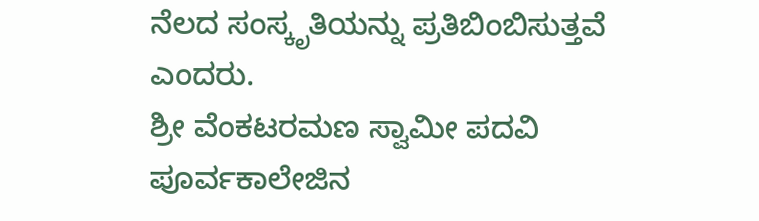ನೆಲದ ಸಂಸ್ಕೃತಿಯನ್ನು ಪ್ರತಿಬಿಂಬಿಸುತ್ತವೆ ಎಂದರು.
ಶ್ರೀ ವೆಂಕಟರಮಣ ಸ್ವಾಮೀ ಪದವಿ ಪೂರ್ವಕಾಲೇಜಿನ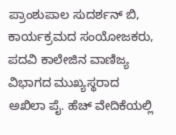ಪ್ರಾಂಶುಪಾಲ ಸುದರ್ಶನ್ ಬಿ, ಕಾರ್ಯಕ್ರಮದ ಸಂಯೋಜಕರು, ಪದವಿ ಕಾಲೇಜಿನ ವಾಣಿಜ್ಯ ವಿಭಾಗದ ಮುಖ್ಯಸ್ಥರಾದ ಅಖಿಲಾ ಪೈ. ಹೆಚ್ ವೇದಿಕೆಯಲ್ಲಿ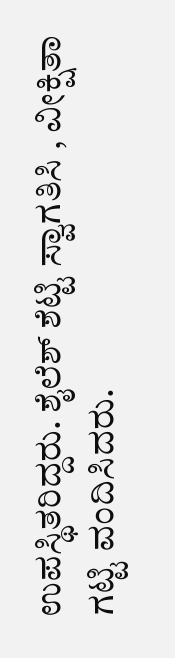ಉಪಸ್ಥಿತರಿದ್ದರು. ಶೈಲೆಶ್ ಶೆಟ್ಟಿ ಸ್ವಾಗತಿಸಿ , ವೀಕ್ಷಿತಾ ಗಟ್ಟಿ ವಂದಿಸಿದರು.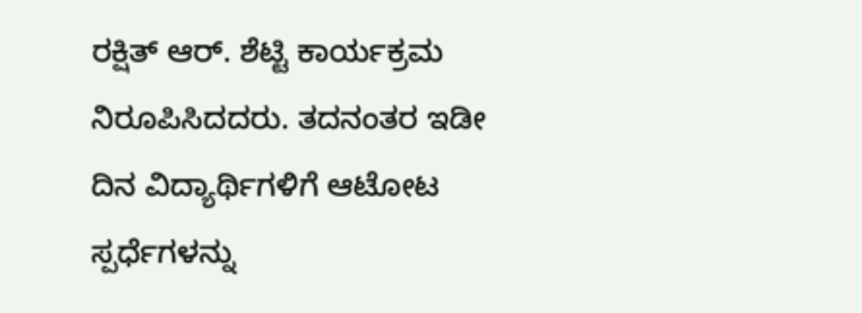ರಕ್ಷಿತ್ ಆರ್. ಶೆಟ್ಟಿ ಕಾರ್ಯಕ್ರಮ ನಿರೂಪಿಸಿದದರು. ತದನಂತರ ಇಡೀ ದಿನ ವಿದ್ಯಾರ್ಥಿಗಳಿಗೆ ಆಟೋಟ ಸ್ಪರ್ಧೆಗಳನ್ನು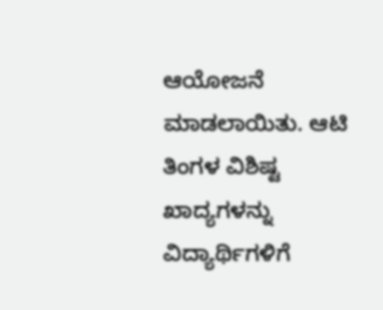ಆಯೋಜನೆ ಮಾಡಲಾಯಿತು. ಆಟಿ ತಿಂಗಳ ವಿಶಿಷ್ಟ ಖಾದ್ಯಗಳನ್ನು ವಿದ್ಯಾರ್ಥಿಗಳಿಗೆ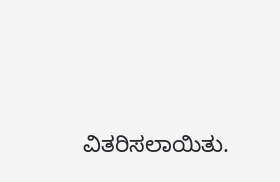ವಿತರಿಸಲಾಯಿತು.